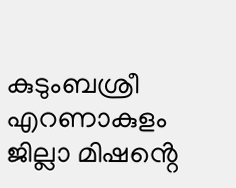കുടുംബശ്രീ എറണാകുളം ജില്ലാ മിഷൻ്റെ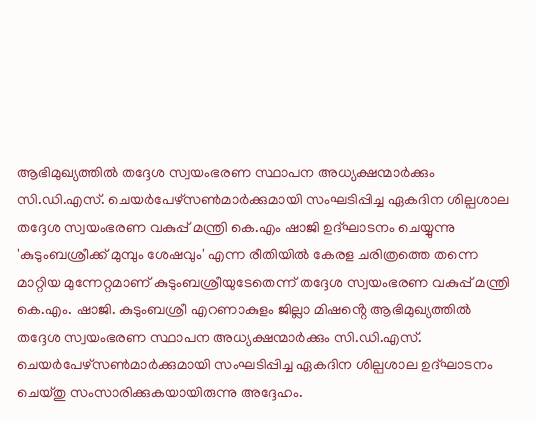ആഭിമുഖ്യത്തിൽ തദ്ദേശ സ്വയംഭരണ സ്ഥാപന അധ്യക്ഷന്മാർക്കും സി.ഡി.എസ്. ചെയർപേഴ്സൺമാർക്കുമായി സംഘടിപ്പിച്ച ഏകദിന ശില്പശാല തദ്ദേശ സ്വയംഭരണ വകുപ്പ് മന്ത്രി കെ.എം ഷാജി ഉദ്ഘാടനം ചെയ്യുന്നു
'കുടുംബശ്രീക്ക് മുമ്പും ശേഷവും' എന്ന രീതിയിൽ കേരള ചരിത്രത്തെ തന്നെ മാറ്റിയ മുന്നേറ്റമാണ് കുടുംബശ്രീയുടേതെന്ന് തദ്ദേശ സ്വയംഭരണ വകുപ്പ് മന്ത്രി കെ.എം. ഷാജി. കുടുംബശ്രീ എറണാകുളം ജില്ലാ മിഷൻ്റെ ആഭിമുഖ്യത്തിൽ തദ്ദേശ സ്വയംഭരണ സ്ഥാപന അധ്യക്ഷന്മാർക്കും സി.ഡി.എസ്. ചെയർപേഴ്സൺമാർക്കുമായി സംഘടിപ്പിച്ച ഏകദിന ശില്പശാല ഉദ്ഘാടനം ചെയ്തു സംസാരിക്കുകയായിരുന്നു അദ്ദേഹം.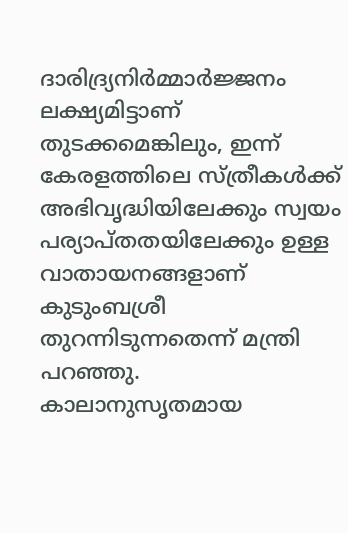ദാരിദ്ര്യനിർമ്മാർജ്ജനം ലക്ഷ്യമിട്ടാണ് തുടക്കമെങ്കിലും, ഇന്ന് കേരളത്തിലെ സ്ത്രീകൾക്ക് അഭിവൃദ്ധിയിലേക്കും സ്വയം പര്യാപ്തതയിലേക്കും ഉള്ള വാതായനങ്ങളാണ് കുടുംബശ്രീ തുറന്നിടുന്നതെന്ന് മന്ത്രി പറഞ്ഞു.
കാലാനുസൃതമായ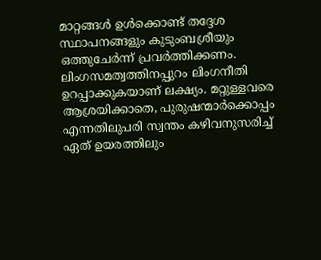മാറ്റങ്ങൾ ഉൾക്കൊണ്ട് തദ്ദേശ സ്ഥാപനങ്ങളും കുടുംബശ്രീയും ഒത്തുചേർന്ന് പ്രവർത്തിക്കണം. ലിംഗസമത്വത്തിനപ്പുറം ലിംഗനീതി ഉറപ്പാക്കുകയാണ് ലക്ഷ്യം. മറ്റുള്ളവരെ ആശ്രയിക്കാതെ, പുരുഷന്മാർക്കൊപ്പം എന്നതിലുപരി സ്വന്തം കഴിവനുസരിച്ച് ഏത് ഉയരത്തിലും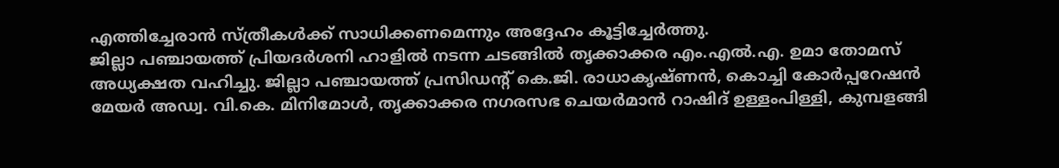എത്തിച്ചേരാൻ സ്ത്രീകൾക്ക് സാധിക്കണമെന്നും അദ്ദേഹം കൂട്ടിച്ചേർത്തു.
ജില്ലാ പഞ്ചായത്ത് പ്രിയദർശനി ഹാളിൽ നടന്ന ചടങ്ങിൽ തൃക്കാക്കര എം.എൽ.എ. ഉമാ തോമസ് അധ്യക്ഷത വഹിച്ചു. ജില്ലാ പഞ്ചായത്ത് പ്രസിഡൻ്റ് കെ.ജി. രാധാകൃഷ്ണൻ, കൊച്ചി കോർപ്പറേഷൻ മേയർ അഡ്വ. വി.കെ. മിനിമോൾ, തൃക്കാക്കര നഗരസഭ ചെയർമാൻ റാഷിദ് ഉള്ളംപിള്ളി, കുമ്പളങ്ങി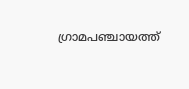ഗ്രാമപഞ്ചായത്ത്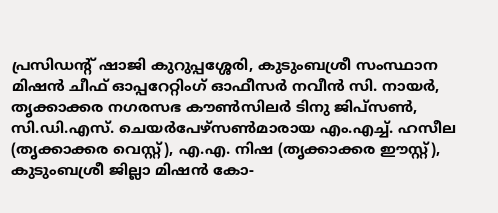പ്രസിഡൻ്റ് ഷാജി കുറുപ്പശ്ശേരി, കുടുംബശ്രീ സംസ്ഥാന മിഷൻ ചീഫ് ഓപ്പറേറ്റിംഗ് ഓഫീസർ നവീൻ സി. നായർ, തൃക്കാക്കര നഗരസഭ കൗൺസിലർ ടിനു ജിപ്സൺ, സി.ഡി.എസ്. ചെയർപേഴ്സൺമാരായ എം.എച്ച്. ഹസീല (തൃക്കാക്കര വെസ്റ്റ്), എ.എ. നിഷ (തൃക്കാക്കര ഈസ്റ്റ്), കുടുംബശ്രീ ജില്ലാ മിഷൻ കോ-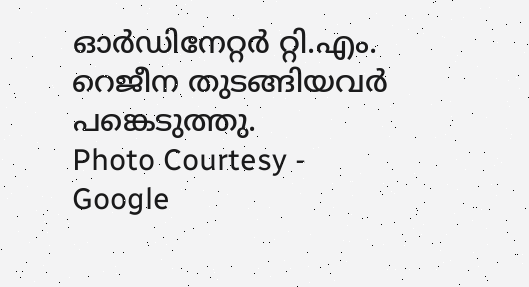ഓർഡിനേറ്റർ റ്റി.എം. റെജീന തുടങ്ങിയവർ പങ്കെടുത്തു.
Photo Courtesy - Google